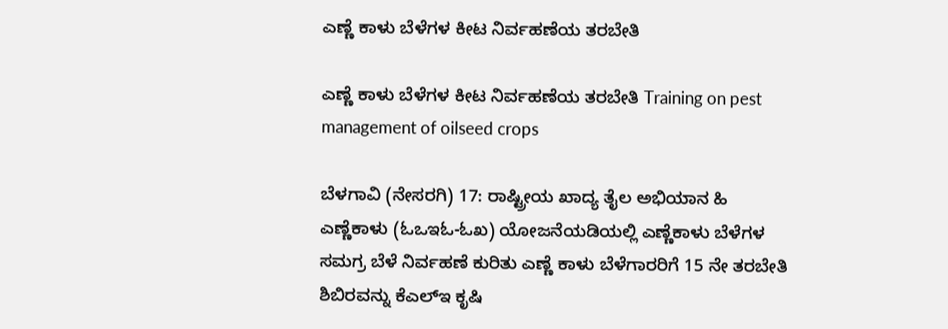ಎಣ್ಣೆ ಕಾಳು ಬೆಳೆಗಳ ಕೀಟ ನಿರ್ವಹಣೆಯ ತರಬೇತಿ

ಎಣ್ಣೆ ಕಾಳು ಬೆಳೆಗಳ ಕೀಟ ನಿರ್ವಹಣೆಯ ತರಬೇತಿ Training on pest management of oilseed crops

ಬೆಳಗಾವಿ (ನೇಸರಗಿ) 17: ರಾಷ್ಟ್ರೀಯ ಖಾದ್ಯ ತೈಲ ಅಭಿಯಾನ ಹಿ ಎಣ್ಣೆಕಾಳು (ಓಒಇಓ-ಓಖ) ಯೋಜನೆಯಡಿಯಲ್ಲಿ ಎಣ್ಣೆಕಾಳು ಬೆಳೆಗಳ ಸಮಗ್ರ ಬೆಳೆ ನಿರ್ವಹಣೆ ಕುರಿತು ಎಣ್ಣೆ ಕಾಳು ಬೆಳೆಗಾರರಿಗೆ 15 ನೇ ತರಬೇತಿ ಶಿಬಿರವನ್ನು ಕೆಎಲ್‌ಇ ಕೃಷಿ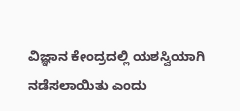ವಿಜ್ಞಾನ ಕೇಂದ್ರದಲ್ಲಿ ಯಶಸ್ವಿಯಾಗಿ ನಡೆಸಲಾಯಿತು ಎಂದು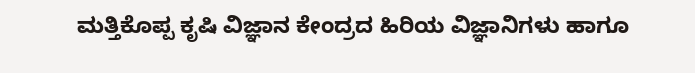ಮತ್ತಿಕೊಪ್ಪ ಕೃಷಿ ವಿಜ್ಞಾನ ಕೇಂದ್ರದ ಹಿರಿಯ ವಿಜ್ಞಾನಿಗಳು ಹಾಗೂ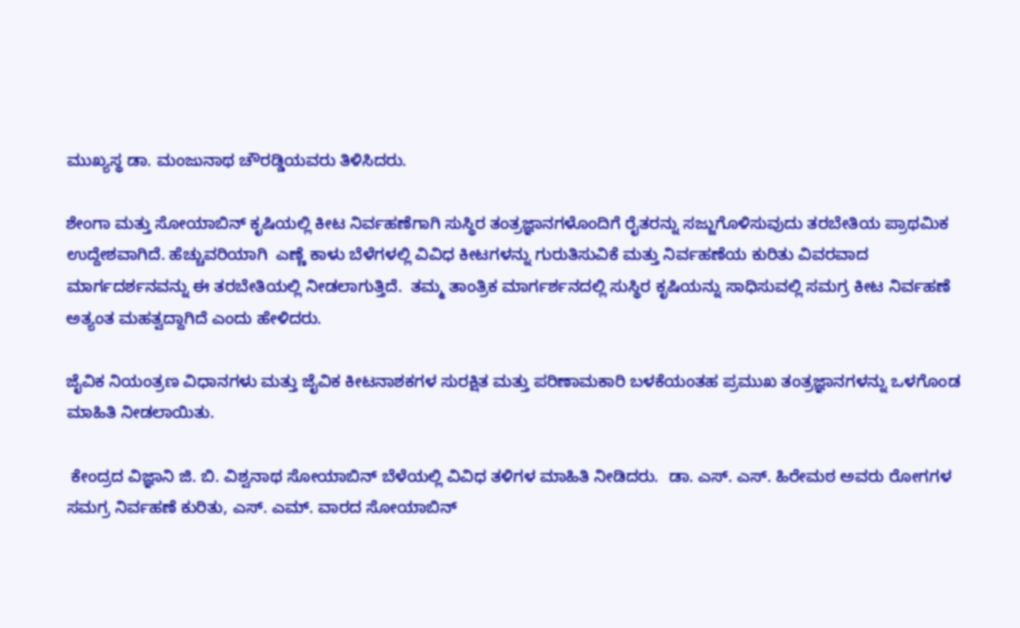ಮುಖ್ಯಸ್ಥ ಡಾ. ಮಂಜುನಾಥ ಚೌರಡ್ಡಿಯವರು ತಿಳಿಸಿದರು.

ಶೇಂಗಾ ಮತ್ತು ಸೋಯಾಬಿನ್ ಕೃಷಿಯಲ್ಲಿ ಕೀಟ ನಿರ್ವಹಣೆಗಾಗಿ ಸುಸ್ಥಿರ ತಂತ್ರಜ್ಞಾನಗಳೊಂದಿಗೆ ರೈತರನ್ನು ಸಜ್ಜುಗೊಳಿಸುವುದು ತರಬೇತಿಯ ಪ್ರಾಥಮಿಕ ಉದ್ದೇಶವಾಗಿದೆ. ಹೆಚ್ಚುವರಿಯಾಗಿ  ಎಣ್ಣೆ ಕಾಳು ಬೆಳೆಗಳಲ್ಲಿ ವಿವಿಧ ಕೀಟಗಳನ್ನು ಗುರುತಿಸುವಿಕೆ ಮತ್ತು ನಿರ್ವಹಣೆಯ ಕುರಿತು ವಿವರವಾದ ಮಾರ್ಗದರ್ಶನವನ್ನು ಈ ತರಬೇತಿಯಲ್ಲಿ ನೀಡಲಾಗುತ್ತಿದೆ.  ತಮ್ಮ ತಾಂತ್ರಿಕ ಮಾರ್ಗರ್ಶನದಲ್ಲಿ ಸುಸ್ಥಿರ ಕೃಷಿಯನ್ನು ಸಾಧಿಸುವಲ್ಲಿ ಸಮಗ್ರ ಕೀಟ ನಿರ್ವಹಣೆ ಅತ್ಯಂತ ಮಹತ್ವದ್ದಾಗಿದೆ ಎಂದು ಹೇಳಿದರು.

ಜೈವಿಕ ನಿಯಂತ್ರಣ ವಿಧಾನಗಳು ಮತ್ತು ಜೈವಿಕ ಕೀಟನಾಶಕಗಳ ಸುರಕ್ಷಿತ ಮತ್ತು ಪರಿಣಾಮಕಾರಿ ಬಳಕೆಯಂತಹ ಪ್ರಮುಖ ತಂತ್ರಜ್ಞಾನಗಳನ್ನು ಒಳಗೊಂಡ ಮಾಹಿತಿ ನೀಡಲಾಯಿತು.

 ಕೇಂದ್ರದ ವಿಜ್ಞಾನಿ ಜಿ. ಬಿ. ವಿಶ್ವನಾಥ ಸೋಯಾಬಿನ್ ಬೆಳೆಯಲ್ಲಿ ವಿವಿಧ ತಳಿಗಳ ಮಾಹಿತಿ ನೀಡಿದರು.  ಡಾ. ಎಸ್‌. ಎಸ್‌. ಹಿರೇಮಠ ಅವರು ರೋಗಗಳ ಸಮಗ್ರ ನಿರ್ವಹಣೆ ಕುರಿತು, ಎಸ್‌. ಎಮ್‌. ವಾರದ ಸೋಯಾಬಿನ್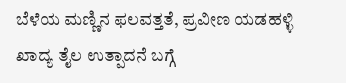ಬೆಳೆಯ ಮಣ್ಣಿನ ಫಲವತ್ತತೆ, ಪ್ರವೀಣ ಯಡಹಳ್ಳಿ ಖಾದ್ಯ ತೈಲ ಉತ್ಪಾದನೆ ಬಗ್ಗೆ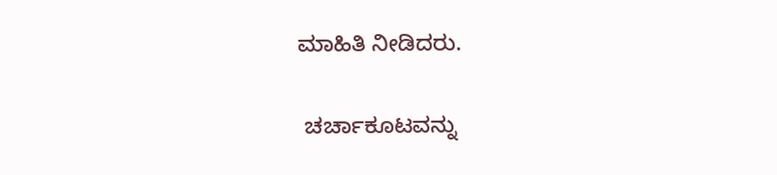ಮಾಹಿತಿ ನೀಡಿದರು.

 ಚರ್ಚಾಕೂಟವನ್ನು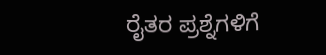ರೈತರ ಪ್ರಶ್ನೆಗಳಿಗೆ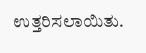ಉತ್ತರಿಸಲಾಯಿತು.